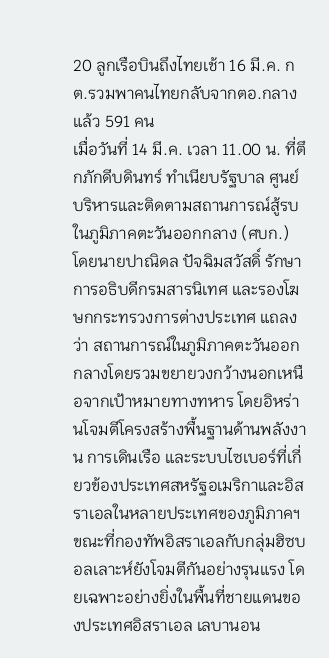20 ลูกเรือบินถึงไทยเช้า 16 มี.ค. กต.รวมพาคนไทยกลับจากตอ.กลางแล้ว 591 คน
เมื่อวันที่ 14 มี.ค. เวลา 11.00 น. ที่ตึกภักดีบดินทร์ ทำเนียบรัฐบาล ศูนย์บริหารและติดตามสถานการณ์สู้รบในภูมิภาคตะวันออกกลาง (ศบก.) โดยนายปาณิดล ปัจฉิมสวัสดิ์ รักษาการอธิบดีกรมสารนิเทศ และรองโฆษกกระทรวงการต่างประเทศ แถลงว่า สถานการณ์ในภูมิภาคตะวันออกกลางโดยรวมขยายวงกว้างนอกเหนือจากเป้าหมายทางทหาร โดยอิหร่านโจมตีโครงสร้างพื้นฐานด้านพลังงาน การเดินเรือ และระบบไซเบอร์ที่เกี่ยวข้องประเทศสหรัฐอเมริกาและอิสราเอลในหลายประเทศของภูมิภาคฯ ขณะที่กองทัพอิสราเอลกับกลุ่มฮิซบอลเลาะห์ยังโจมตีกันอย่างรุนแรง โดยเฉพาะอย่างยิ่งในพื้นที่ชายแดนของประเทศอิสราเอล เลบานอน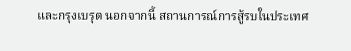และกรุงเบรุต นอกจากนี้ สถานการณ์การสู้รบในประเทศ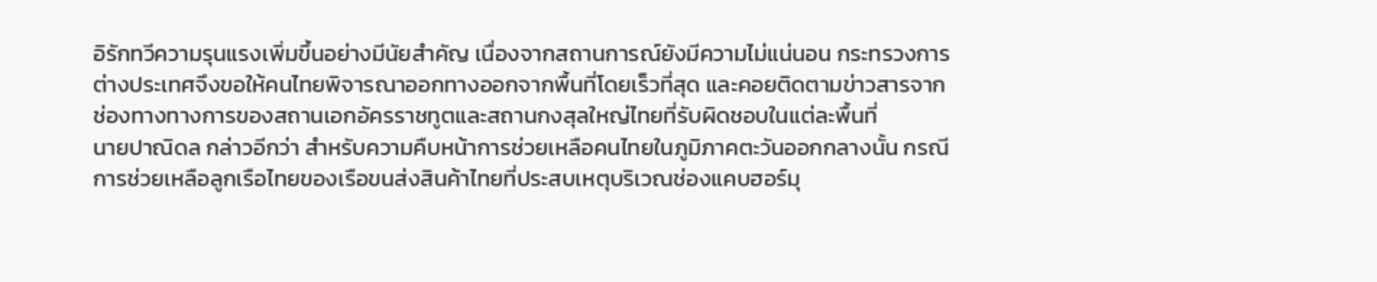อิรักทวีความรุนแรงเพิ่มขึ้นอย่างมีนัยสำคัญ เนื่องจากสถานการณ์ยังมีความไม่แน่นอน กระทรวงการต่างประเทศจึงขอให้คนไทยพิจารณาออกทางออกจากพื้นที่โดยเร็วที่สุด และคอยติดตามข่าวสารจากช่องทางทางการของสถานเอกอัครราชทูตและสถานกงสุลใหญ่ไทยที่รับผิดชอบในแต่ละพื้นที่
นายปาณิดล กล่าวอีกว่า สำหรับความคืบหน้าการช่วยเหลือคนไทยในภูมิภาคตะวันออกกลางนั้น กรณีการช่วยเหลือลูกเรือไทยของเรือขนส่งสินค้าไทยที่ประสบเหตุบริเวณช่องแคบฮอร์มุ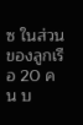ซ ในส่วนของลูกเรือ 20 คน บ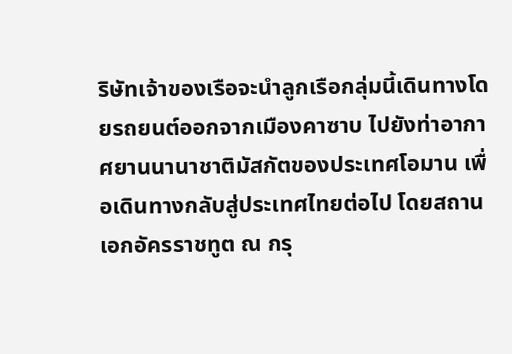ริษัทเจ้าของเรือจะนำลูกเรือกลุ่มนี้เดินทางโดยรถยนต์ออกจากเมืองคาซาบ ไปยังท่าอากาศยานนานาชาติมัสกัตของประเทศโอมาน เพื่อเดินทางกลับสู่ประเทศไทยต่อไป โดยสถานเอกอัครราชทูต ณ กรุ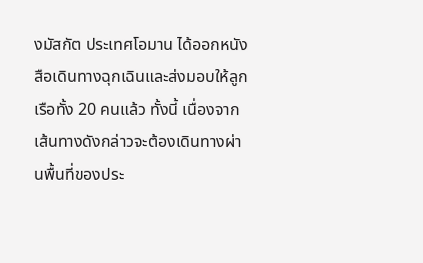งมัสกัต ประเทศโอมาน ได้ออกหนังสือเดินทางฉุกเฉินและส่งมอบให้ลูกเรือทั้ง 20 คนแล้ว ทั้งนี้ เนื่องจากเส้นทางดังกล่าวจะต้องเดินทางผ่านพื้นที่ของประ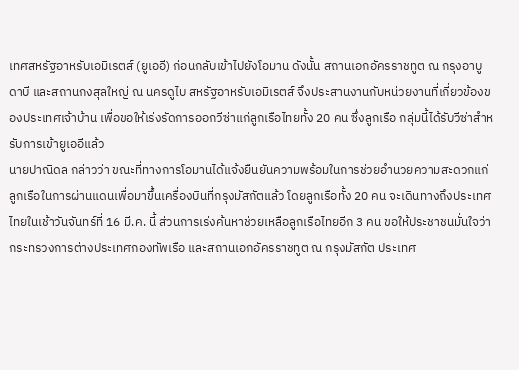เทศสหรัฐอาหรับเอมิเรตส์ (ยูเออี) ก่อนกลับเข้าไปยังโอมาน ดังนั้น สถานเอกอัครราชทูต ณ กรุงอาบูดาบี และสถานกงสุลใหญ่ ณ นครดูไบ สหรัฐอาหรับเอมิเรตส์ จึงประสานงานกับหน่วยงานที่เกี่ยวข้องของประเทศเจ้าบ้าน เพื่อขอให้เร่งรัดการออกวีซ่าแก่ลูกเรือไทยทั้ง 20 คน ซึ่งลูกเรือ กลุ่มนี้ได้รับวีซ่าสำหรับการเข้ายูเออีแล้ว
นายปาณิดล กล่าวว่า ขณะที่ทางการโอมานได้แจ้งยืนยันความพร้อมในการช่วยอำนวยความสะดวกแก่ลูกเรือในการผ่านแดนเพื่อมาขึ้นเครื่องบินที่กรุงมัสกัตแล้ว โดยลูกเรือทั้ง 20 คน จะเดินทางถึงประเทศไทยในเช้าวันจันทร์ที่ 16 มี.ค. นี้ ส่วนการเร่งค้นหาช่วยเหลือลูกเรือไทยอีก 3 คน ขอให้ประชาชนมั่นใจว่ากระทรวงการต่างประเทศกองทัพเรือ และสถานเอกอัครราชทูต ณ กรุงมัสกัต ประเทศ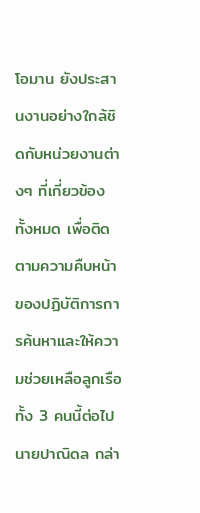โอมาน ยังประสานงานอย่างใกล้ชิดกับหน่วยงานต่างๆ ที่เกี่ยวข้องทั้งหมด เพื่อติดตามความคืบหน้าของปฏิบัติการการค้นหาและให้ความช่วยเหลือลูกเรือทั้ง 3 คนนี้ต่อไป
นายปาณิดล กล่า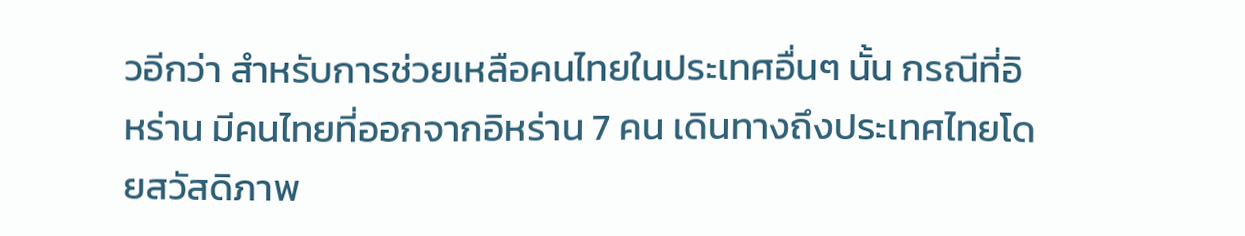วอีกว่า สำหรับการช่วยเหลือคนไทยในประเทศอื่นๆ นั้น กรณีที่อิหร่าน มีคนไทยที่ออกจากอิหร่าน 7 คน เดินทางถึงประเทศไทยโดยสวัสดิภาพ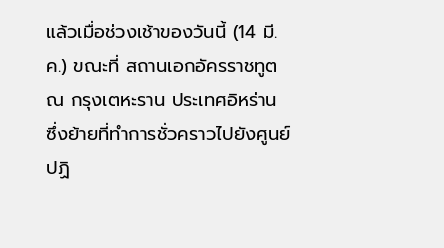แล้วเมื่อช่วงเช้าของวันนี้ (14 มี.ค.) ขณะที่ สถานเอกอัครราชทูต ณ กรุงเตหะราน ประเทศอิหร่าน ซึ่งย้ายที่ทำการชั่วคราวไปยังศูนย์ปฏิ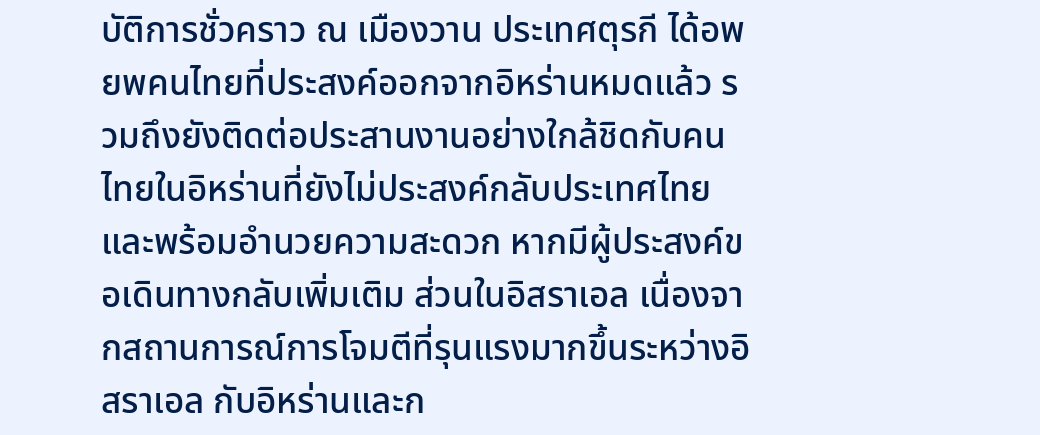บัติการชั่วคราว ณ เมืองวาน ประเทศตุรกี ได้อพยพคนไทยที่ประสงค์ออกจากอิหร่านหมดแล้ว รวมถึงยังติดต่อประสานงานอย่างใกล้ชิดกับคนไทยในอิหร่านที่ยังไม่ประสงค์กลับประเทศไทย และพร้อมอำนวยความสะดวก หากมีผู้ประสงค์ขอเดินทางกลับเพิ่มเติม ส่วนในอิสราเอล เนื่องจากสถานการณ์การโจมตีที่รุนแรงมากขึ้นระหว่างอิสราเอล กับอิหร่านและก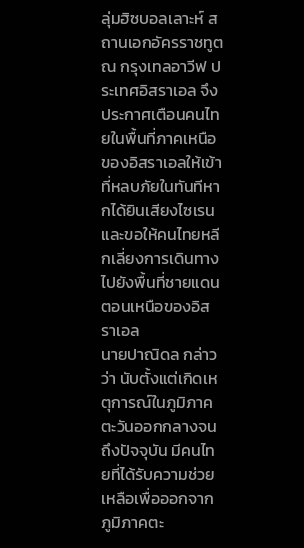ลุ่มฮิซบอลเลาะห์ สถานเอกอัครราชทูต ณ กรุงเทลอาวีฟ ประเทศอิสราเอล จึงประกาศเตือนคนไทยในพื้นที่ภาคเหนือของอิสราเอลให้เข้าที่หลบภัยในทันทีหากได้ยินเสียงไซเรน และขอให้คนไทยหลีกเลี่ยงการเดินทางไปยังพื้นที่ชายแดนตอนเหนือของอิสราเอล
นายปาณิดล กล่าวว่า นับตั้งแต่เกิดเหตุการณ์ในภูมิภาคตะวันออกกลางจนถึงปัจจุบัน มีคนไทยที่ได้รับความช่วยเหลือเพื่อออกจากภูมิภาคตะ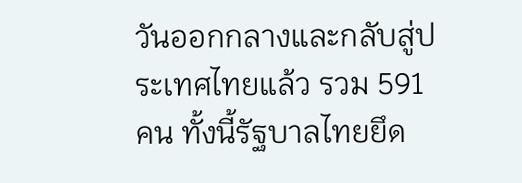วันออกกลางและกลับสู่ประเทศไทยแล้ว รวม 591 คน ทั้งนี้รัฐบาลไทยยึด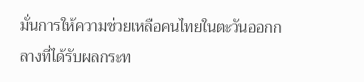มั่นการให้ความช่วยเหลือคนไทยในตะวันออกกลางที่ได้รับผลกระท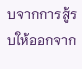บจากการสู้รบให้ออกจาก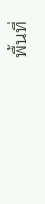พื้นที่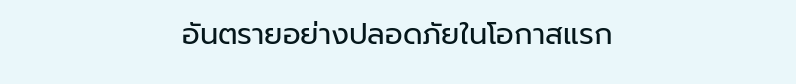อันตรายอย่างปลอดภัยในโอกาสแรก